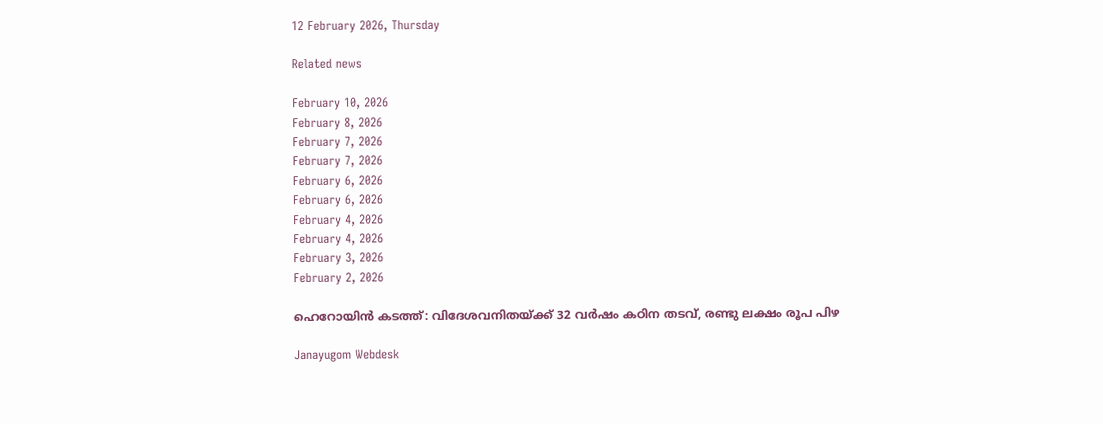12 February 2026, Thursday

Related news

February 10, 2026
February 8, 2026
February 7, 2026
February 7, 2026
February 6, 2026
February 6, 2026
February 4, 2026
February 4, 2026
February 3, 2026
February 2, 2026

ഹെറോയിന്‍ കടത്ത്: വിദേശവനിതയ്ക്ക് 32 വര്‍ഷം കഠിന തടവ്, രണ്ടു ലക്ഷം രൂപ പിഴ

Janayugom Webdesk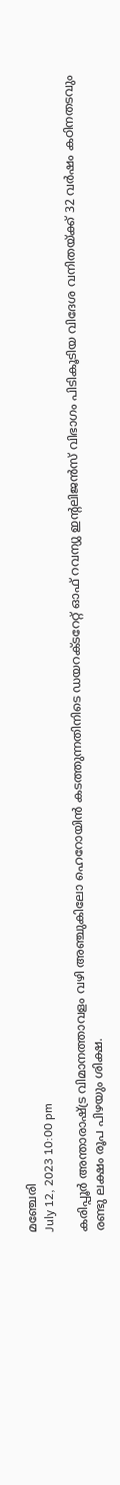മഞ്ചേരി
July 12, 2023 10:00 pm

കരിപ്പൂര്‍ അന്താരാഷ്ട്ര വിമാനത്താവളം വഴി അഞ്ചുകിലോ ഹെറോയിന്‍ കടത്തുന്നതിനിടെ ഡയറക്ടറേറ്റ് ഓഫ് റവന്യു ഇന്റലിജന്‍സ് വിഭാഗം പിടികൂടിയ വിദേശ വനിതയ്ക്ക് 32 വര്‍ഷം കഠിനതടവും രണ്ടു ലക്ഷം രൂപ പിഴയും ശിക്ഷ.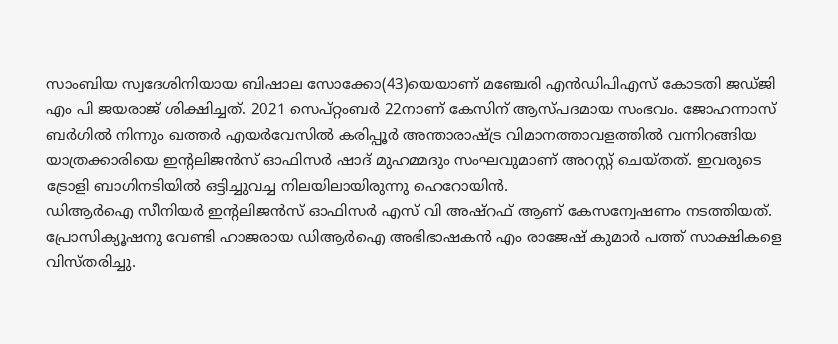സാംബിയ സ്വദേശിനിയായ ബിഷാല സോക്കോ(43)യെയാണ് മഞ്ചേരി എന്‍ഡിപിഎസ് കോടതി ജഡ്ജി എം പി ജയരാജ് ശിക്ഷിച്ചത്. 2021 സെപ്റ്റംബര്‍ 22നാണ് കേസിന് ആസ്പദമായ സംഭവം. ജോഹന്നാസ് ബര്‍ഗില്‍ നിന്നും ഖത്തര്‍ എയര്‍വേസില്‍ കരിപ്പൂര്‍ അന്താരാഷ്ട്ര വിമാനത്താവളത്തില്‍ വന്നിറങ്ങിയ യാത്രക്കാരിയെ ഇന്റലിജന്‍സ് ഓഫിസര്‍ ഷാദ് മുഹമ്മദും സംഘവുമാണ് അറസ്റ്റ് ചെയ്തത്. ഇവരുടെ ട്രോളി ബാഗിനടിയില്‍ ഒട്ടിച്ചുവച്ച നിലയിലായിരുന്നു ഹെറോയിന്‍.
ഡിആര്‍ഐ സീനിയര്‍ ഇന്റലിജന്‍സ് ഓഫിസര്‍ എസ് വി അഷ്റഫ് ആണ് കേസന്വേഷണം നടത്തിയത്. പ്രോസിക്യൂഷനു വേണ്ടി ഹാജരായ ഡിആര്‍ഐ അഭിഭാഷകന്‍ എം രാജേഷ് കുമാര്‍ പത്ത് സാക്ഷികളെ വിസ്തരിച്ചു.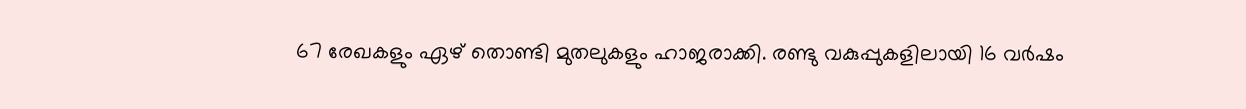67 രേഖകളും ഏഴ് തൊണ്ടി മുതലുകളും ഹാജരാക്കി. രണ്ടു വകുപ്പുകളിലായി 16 വര്‍ഷം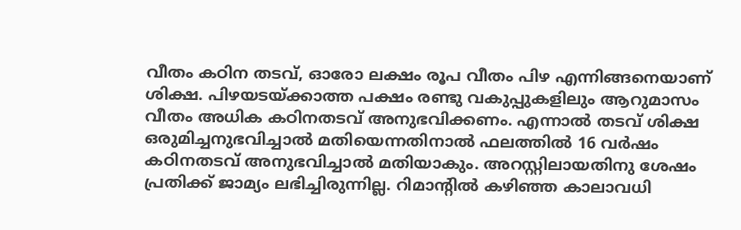വീതം കഠിന തടവ്, ഓരോ ലക്ഷം രൂപ വീതം പിഴ എന്നിങ്ങനെയാണ് ശിക്ഷ. പിഴയടയ്ക്കാത്ത പക്ഷം രണ്ടു വകുപ്പുകളിലും ആറുമാസം വീതം അധിക കഠിനതടവ് അനുഭവിക്കണം. എന്നാല്‍ തടവ് ശിക്ഷ ഒരുമിച്ചനുഭവിച്ചാല്‍ മതിയെന്നതിനാല്‍ ഫലത്തില്‍ 16 വര്‍ഷം കഠിനതടവ് അനുഭവിച്ചാല്‍ മതിയാകും. അറസ്റ്റിലായതിനു ശേഷം പ്രതിക്ക് ജാമ്യം ലഭിച്ചിരുന്നില്ല. റിമാന്റില്‍ കഴിഞ്ഞ കാലാവധി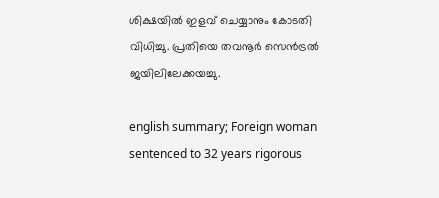ശിക്ഷയില്‍ ഇളവ് ചെയ്യാനും കോടതി വിധിച്ചു. പ്രതിയെ തവനൂര്‍ സെന്‍ട്രല്‍ ജയിലിലേക്കയച്ചു.

english summary; Foreign woman sentenced to 32 years rigorous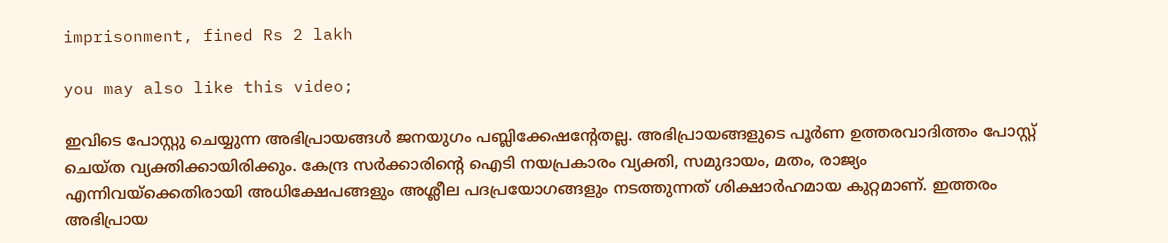imprisonment, fined Rs 2 lakh

you may also like this video;

ഇവിടെ പോസ്റ്റു ചെയ്യുന്ന അഭിപ്രായങ്ങള്‍ ജനയുഗം പബ്ലിക്കേഷന്റേതല്ല. അഭിപ്രായങ്ങളുടെ പൂര്‍ണ ഉത്തരവാദിത്തം പോസ്റ്റ് ചെയ്ത വ്യക്തിക്കായിരിക്കും. കേന്ദ്ര സര്‍ക്കാരിന്റെ ഐടി നയപ്രകാരം വ്യക്തി, സമുദായം, മതം, രാജ്യം എന്നിവയ്‌ക്കെതിരായി അധിക്ഷേപങ്ങളും അശ്ലീല പദപ്രയോഗങ്ങളും നടത്തുന്നത് ശിക്ഷാര്‍ഹമായ കുറ്റമാണ്. ഇത്തരം അഭിപ്രായ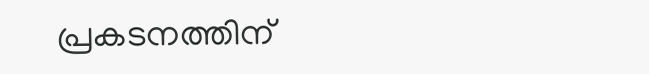പ്രകടനത്തിന്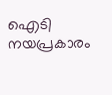ഐടി നയപ്രകാരം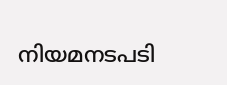നിയമനടപടി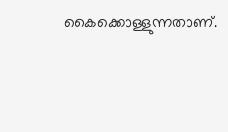കൈക്കൊള്ളുന്നതാണ്.